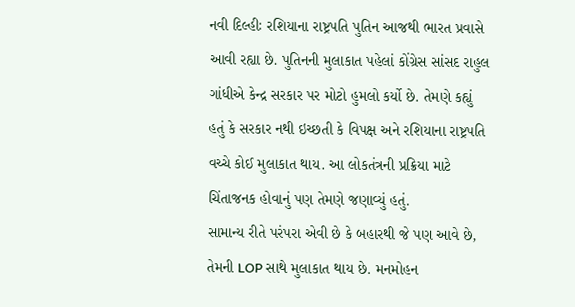નવી દિલ્હીઃ રશિયાના રાષ્ટ્રપતિ પુતિન આજથી ભારત પ્રવાસે આવી રહ્યા છે. પુતિનની મુલાકાત પહેલાં કોંગ્રેસ સાંસદ રાહુલ ગાંધીએ કેન્દ્ર સરકાર પર મોટો હુમલો કર્યો છે. તેમણે કહ્યું હતું કે સરકાર નથી ઇચ્છતી કે વિપક્ષ અને રશિયાના રાષ્ટ્રપતિ વચ્ચે કોઈ મુલાકાત થાય. આ લોકતંત્રની પ્રક્રિયા માટે ચિંતાજનક હોવાનું પણ તેમણે જણાવ્યું હતું.
સામાન્ય રીતે પરંપરા એવી છે કે બહારથી જે પણ આવે છે, તેમની LOP સાથે મુલાકાત થાય છે. મનમોહન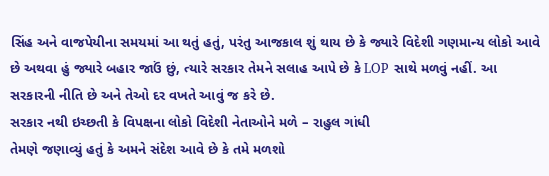સિંહ અને વાજપેયીના સમયમાં આ થતું હતું, પરંતુ આજકાલ શું થાય છે કે જ્યારે વિદેશી ગણમાન્ય લોકો આવે છે અથવા હું જ્યારે બહાર જાઉં છું, ત્યારે સરકાર તેમને સલાહ આપે છે કે LOP સાથે મળવું નહીં. આ સરકારની નીતિ છે અને તેઓ દર વખતે આવું જ કરે છે.
સરકાર નથી ઇચ્છતી કે વિપક્ષના લોકો વિદેશી નેતાઓને મળે – રાહુલ ગાંધી
તેમણે જણાવ્યું હતું કે અમને સંદેશ આવે છે કે તમે મળશો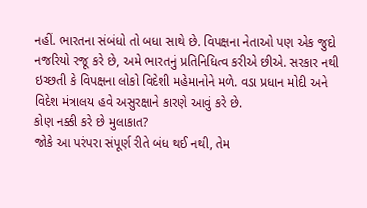નહીં. ભારતના સંબંધો તો બધા સાથે છે. વિપક્ષના નેતાઓ પણ એક જુદો નજરિયો રજૂ કરે છે, અમે ભારતનું પ્રતિનિધિત્વ કરીએ છીએ. સરકાર નથી ઇચ્છતી કે વિપક્ષના લોકો વિદેશી મહેમાનોને મળે. વડા પ્રધાન મોદી અને વિદેશ મંત્રાલય હવે અસુરક્ષાને કારણે આવું કરે છે.
કોણ નક્કી કરે છે મુલાકાત?
જોકે આ પરંપરા સંપૂર્ણ રીતે બંધ થઈ નથી, તેમ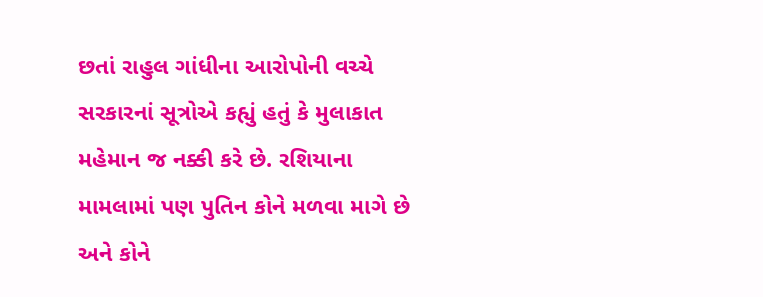છતાં રાહુલ ગાંધીના આરોપોની વચ્ચે સરકારનાં સૂત્રોએ કહ્યું હતું કે મુલાકાત મહેમાન જ નક્કી કરે છે. રશિયાના મામલામાં પણ પુતિન કોને મળવા માગે છે અને કોને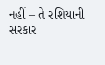નહીં – તે રશિયાની સરકાર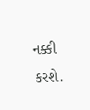નક્કી કરશે.